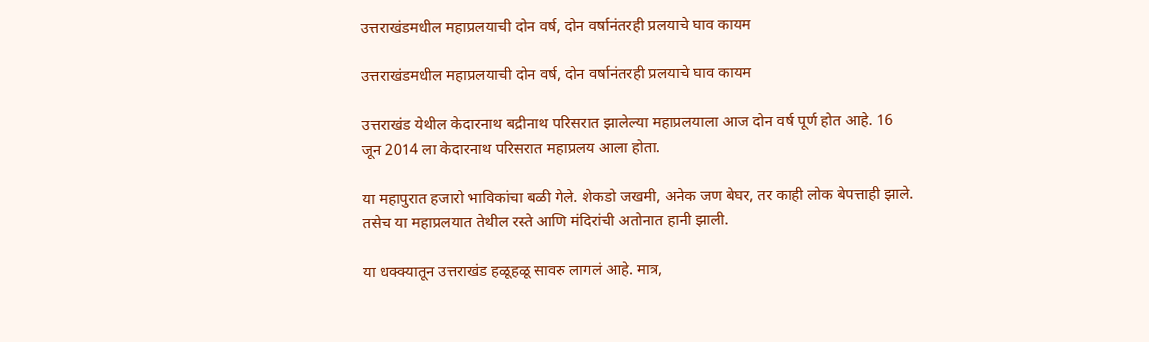उत्तराखंडमधील महाप्रलयाची दोन वर्ष, दोन वर्षानंतरही प्रलयाचे घाव कायम

उत्तराखंडमधील महाप्रलयाची दोन वर्ष, दोन वर्षानंतरही प्रलयाचे घाव कायम

उत्तराखंड येथील केदारनाथ बद्रीनाथ परिसरात झालेल्या महाप्रलयाला आज दोन वर्ष पूर्ण होत आहे. 16 जून 2014 ला केदारनाथ परिसरात महाप्रलय आला होता.

या महापुरात हजारो भाविकांचा बळी गेले. शेकडो जखमी, अनेक जण बेघर, तर काही लोक बेपत्ताही झाले. तसेच या महाप्रलयात तेथील रस्ते आणि मंदिरांची अतोनात हानी झाली.

या धक्क्यातून उत्तराखंड हळूहळू सावरु लागलं आहे. मात्र,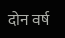दोन वर्ष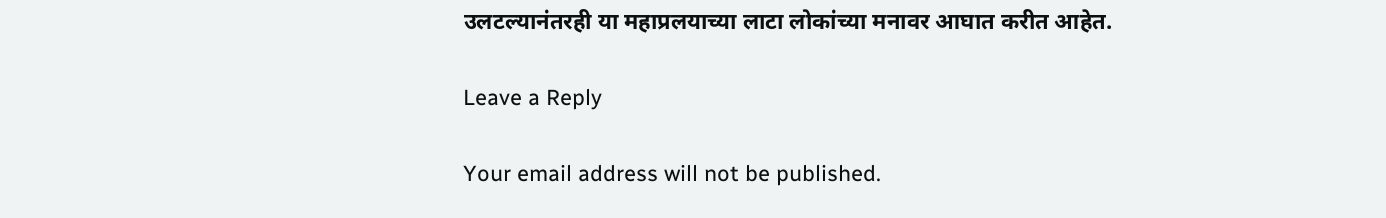उलटल्यानंतरही या महाप्रलयाच्या लाटा लोकांच्या मनावर आघात करीत आहेत.

Leave a Reply

Your email address will not be published.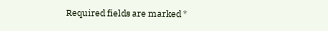Required fields are marked *